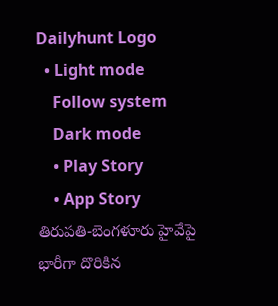Dailyhunt Logo
  • Light mode
    Follow system
    Dark mode
    • Play Story
    • App Story
తిరుపతి-బెంగళూరు హైవేపై భారీగా దొరికిన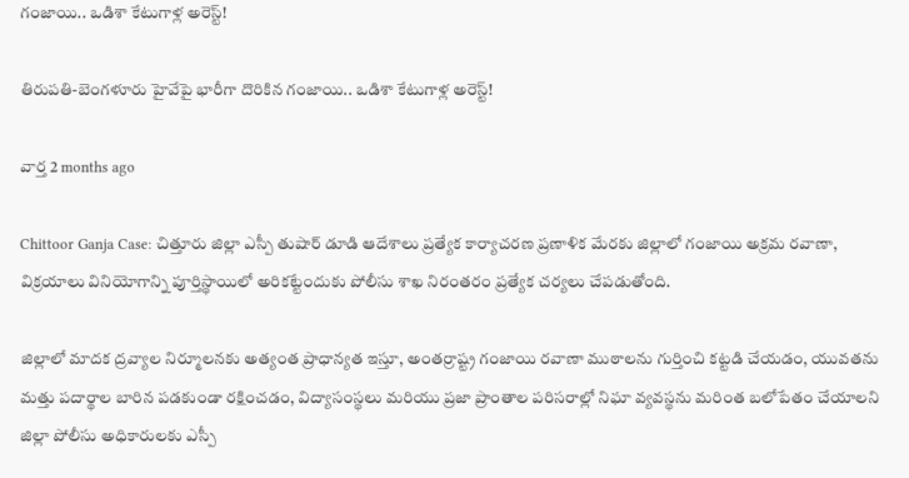గంజాయి.. ఒడిశా కేటుగాళ్ల అరెస్ట్!

తిరుపతి-బెంగళూరు హైవేపై భారీగా దొరికిన గంజాయి.. ఒడిశా కేటుగాళ్ల అరెస్ట్!

వార్త 2 months ago

Chittoor Ganja Case: చిత్తూరు జిల్లా ఎస్పీ తుషార్ డూడి ఆదేశాలు ప్రత్యేక కార్యాచరణ ప్రణాళిక మేరకు జిల్లాలో గంజాయి అక్రమ రవాణా, విక్రయాలు వినియోగాన్ని పూర్తిస్థాయిలో అరికట్టేందుకు పోలీసు శాఖ నిరంతరం ప్రత్యేక చర్యలు చేపడుతోంది.

జిల్లాలో మాదక ద్రవ్యాల నిర్మూలనకు అత్యంత ప్రాధాన్యత ఇస్తూ, అంతర్రాష్ట్ర గంజాయి రవాణా ముఠాలను గుర్తించి కట్టడి చేయడం, యువతను మత్తు పదార్థాల బారిన పడకుండా రక్షించడం, విద్యాసంస్థలు మరియు ప్రజా ప్రాంతాల పరిసరాల్లో నిఘా వ్యవస్థను మరింత బలోపేతం చేయాలని జిల్లా పోలీసు అధికారులకు ఎస్పీ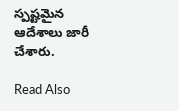స్పష్టమైన ఆదేశాలు జారీ చేశారు.

Read Also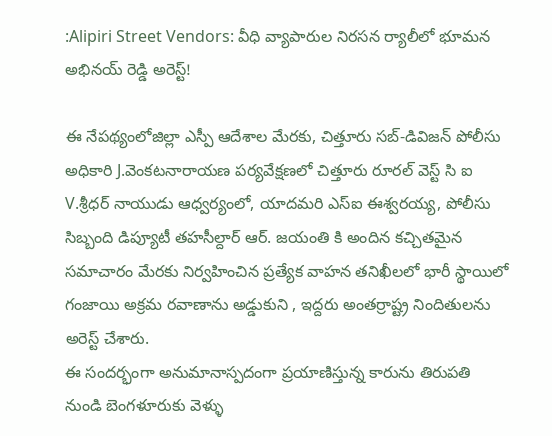:Alipiri Street Vendors: వీధి వ్యాపారుల నిరసన ర్యాలీలో భూమన అభినయ్ రెడ్డి అరెస్ట్!

ఈ నేపథ్యంలోజిల్లా ఎస్పీ ఆదేశాల మేరకు, చిత్తూరు సబ్-డివిజన్ పోలీసు అధికారి J.వెంకటనారాయణ పర్యవేక్షణలో చిత్తూరు రూరల్ వెస్ట్ సి ఐ V.శ్రీధర్ నాయుడు ఆధ్వర్యంలో, యాదమరి ఎస్‌ఐ ఈశ్వరయ్య, పోలీసు సిబ్బంది డిప్యూటీ తహసీల్దార్ ఆర్. జయంతి కి అందిన కచ్చితమైన సమాచారం మేరకు నిర్వహించిన ప్రత్యేక వాహన తనిఖీలలో భారీ స్థాయిలో గంజాయి అక్రమ రవాణాను అడ్డుకుని , ఇద్దరు అంతర్రాష్ట్ర నిందితులను అరెస్ట్ చేశారు.
ఈ సందర్భంగా అనుమానాస్పదంగా ప్రయాణిస్తున్న కారును తిరుపతి నుండి బెంగళూరుకు వెళ్ళు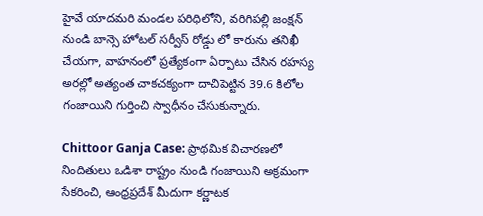హైవే యాదమరి మండల పరిధిలోని, వరిగిపల్లి జంక్షన్ నుండి బాన్సె హోటల్ సర్వీస్ రోడ్డు లో కారును తనిఖీ చేయగా, వాహనంలో ప్రత్యేకంగా ఏర్పాటు చేసిన రహస్య అరల్లో అత్యంత చాకచక్యంగా దాచిపెట్టిన 39.6 కిలోల గంజాయిని గుర్తించి స్వాధీనం చేసుకున్నారు.

Chittoor Ganja Case: ప్రాథమిక విచారణలో నిందితులు ఒడిశా రాష్ట్రం నుండి గంజాయిని అక్రమంగా సేకరించి, ఆంధ్రప్రదేశ్ మీదుగా కర్ణాటక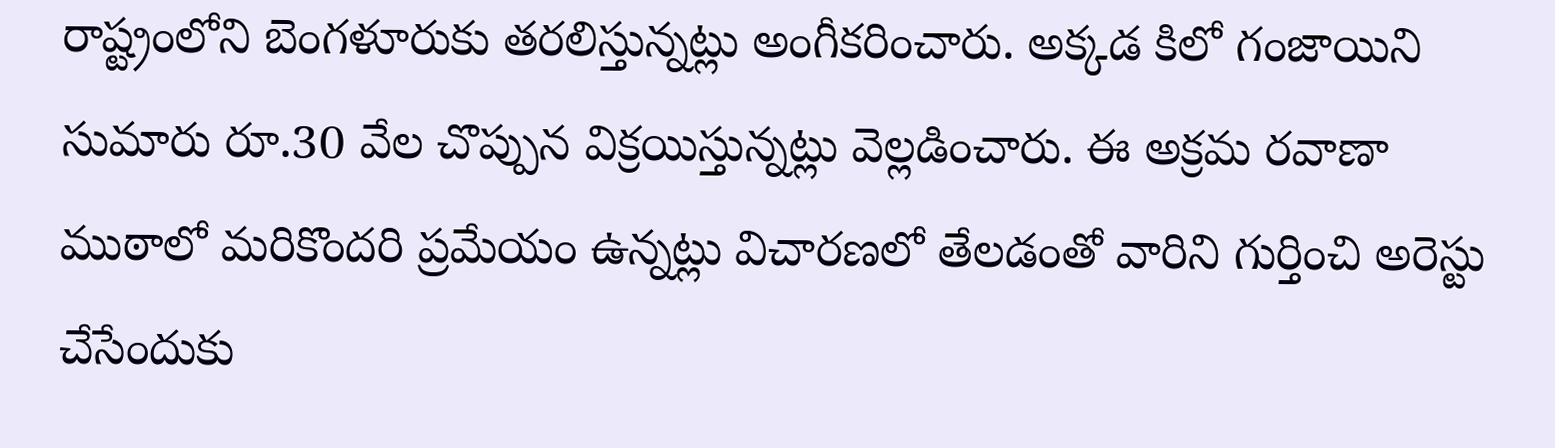రాష్ట్రంలోని బెంగళూరుకు తరలిస్తున్నట్లు అంగీకరించారు. అక్కడ కిలో గంజాయిని సుమారు రూ.30 వేల చొప్పున విక్రయిస్తున్నట్లు వెల్లడించారు. ఈ అక్రమ రవాణా ముఠాలో మరికొందరి ప్రమేయం ఉన్నట్లు విచారణలో తేలడంతో వారిని గుర్తించి అరెస్టు చేసేందుకు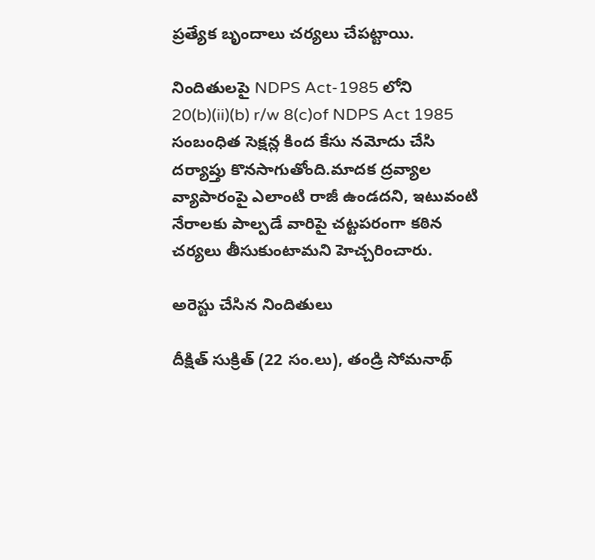ప్రత్యేక బృందాలు చర్యలు చేపట్టాయి.

నిందితులపై NDPS Act-1985 లోని 20(b)(ii)(b) r/w 8(c)of NDPS Act 1985 సంబంధిత సెక్షన్ల కింద కేసు నమోదు చేసి దర్యాప్తు కొనసాగుతోంది.మాదక ద్రవ్యాల వ్యాపారంపై ఎలాంటి రాజీ ఉండదని, ఇటువంటి నేరాలకు పాల్పడే వారిపై చట్టపరంగా కఠిన చర్యలు తీసుకుంటామని హెచ్చరించారు.

అరెస్టు చేసిన నిందితులు

దీక్షిత్ సుక్రిత్ (22 సం.లు), తండ్రి సోమనాథ్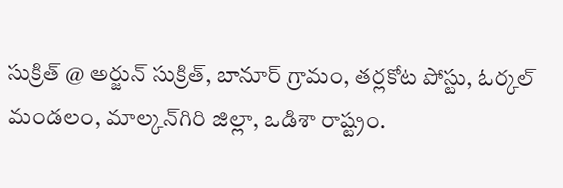సుక్రిత్ @ అర్జున్ సుక్రిత్, బానూర్ గ్రామం, తర్లకోట పోస్టు, ఓర్కల్ మండలం, మాల్కన్‌గిరి జిల్లా, ఒడిశా రాష్ట్రం.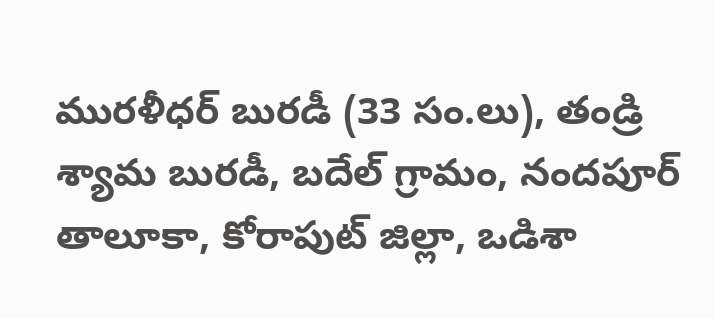మురళీధర్ బురడీ (33 సం.లు), తండ్రి శ్యామ బురడీ, బదేల్ గ్రామం, నందపూర్ తాలూకా, కోరాపుట్ జిల్లా, ఒడిశా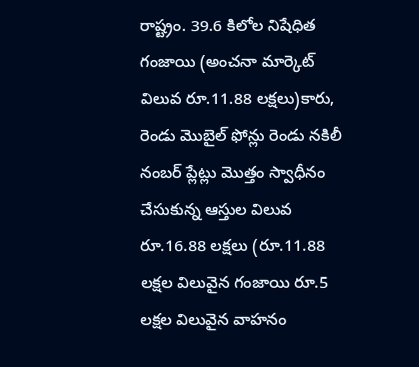రాష్ట్రం. 39.6 కిలోల నిషేధిత గంజాయి (అంచనా మార్కెట్ విలువ రూ.11.88 లక్షలు)కారు, రెండు మొబైల్ ఫోన్లు రెండు నకిలీ నంబర్ ప్లేట్లు మొత్తం స్వాధీనం చేసుకున్న ఆస్తుల విలువ రూ.16.88 లక్షలు (రూ.11.88 లక్షల విలువైన గంజాయి రూ.5 లక్షల విలువైన వాహనం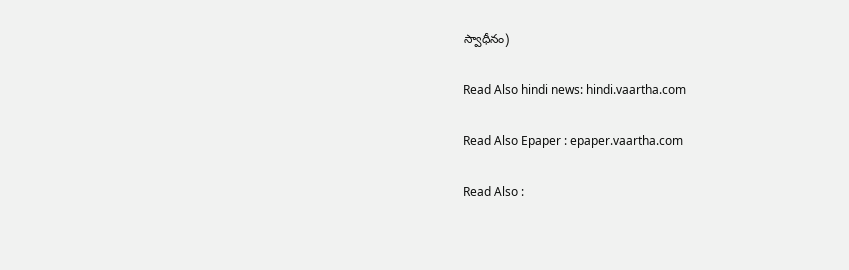స్వాధీనం)

Read Also hindi news: hindi.vaartha.com

Read Also Epaper : epaper.vaartha.com

Read Also :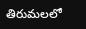తిరుమలలో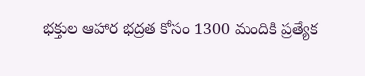భక్తుల ఆహార భద్రత కోసం 1300 మందికి ప్రత్యేక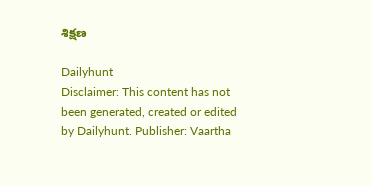శిక్షణ

Dailyhunt
Disclaimer: This content has not been generated, created or edited by Dailyhunt. Publisher: Vaartha